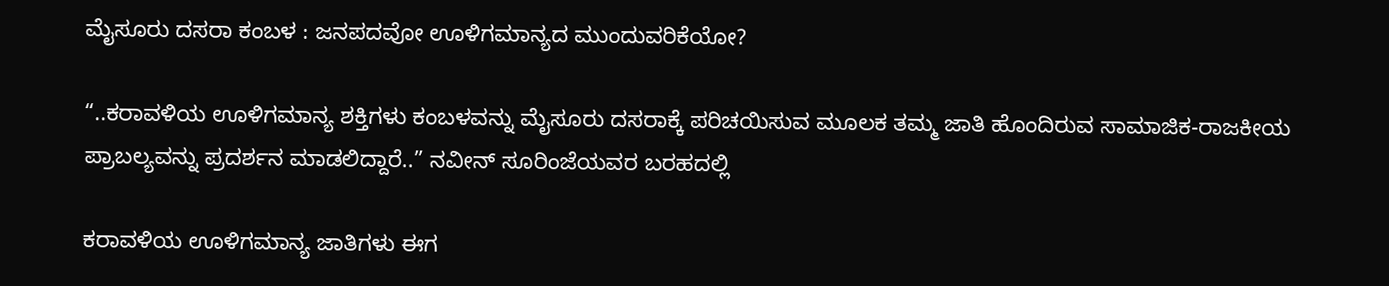ಮೈಸೂರು ದಸರಾ ಕಂಬಳ : ಜನಪದವೋ ಊಳಿಗಮಾನ್ಯದ ಮುಂದುವರಿಕೆಯೋ?

“..ಕರಾವಳಿಯ ಊಳಿಗಮಾನ್ಯ ಶಕ್ತಿಗಳು ಕಂಬಳವನ್ನು ಮೈಸೂರು ದಸರಾಕ್ಕೆ ಪರಿಚಯಿಸುವ ಮೂಲಕ ತಮ್ಮ ಜಾತಿ ಹೊಂದಿರುವ ಸಾಮಾಜಿಕ-ರಾಜಕೀಯ ಪ್ರಾಬಲ್ಯವನ್ನು ಪ್ರದರ್ಶನ ಮಾಡಲಿದ್ದಾರೆ..” ನವೀನ್ ಸೂರಿಂಜೆಯವರ ಬರಹದಲ್ಲಿ

ಕರಾವಳಿಯ ಊಳಿಗಮಾನ್ಯ ಜಾತಿಗಳು ಈಗ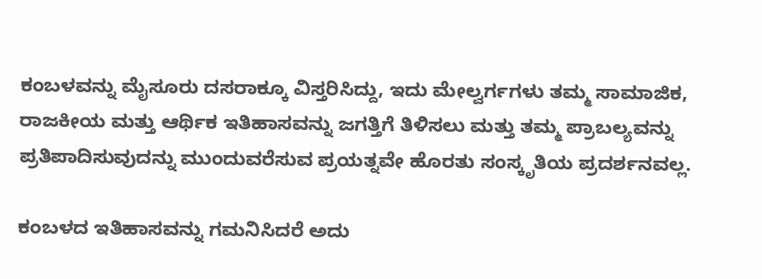ಕಂಬಳವನ್ನು ಮೈಸೂರು ದಸರಾಕ್ಕೂ ವಿಸ್ತರಿಸಿದ್ದು, ಇದು ಮೇಲ್ವರ್ಗಗಳು ತಮ್ಮ ಸಾಮಾಜಿಕ, ರಾಜಕೀಯ ಮತ್ತು ಆರ್ಥಿಕ ಇತಿಹಾಸವನ್ನು ಜಗತ್ತಿಗೆ ತಿಳಿಸಲು ಮತ್ತು ತಮ್ಮ ಪ್ರಾಬಲ್ಯವನ್ನು ಪ್ರತಿಪಾದಿಸುವುದನ್ನು ಮುಂದುವರೆಸುವ ಪ್ರಯತ್ನವೇ ಹೊರತು ಸಂಸ್ಕೃತಿಯ ಪ್ರದರ್ಶನವಲ್ಲ.

ಕಂಬಳದ ಇತಿಹಾಸವನ್ನು ಗಮನಿಸಿದರೆ ಅದು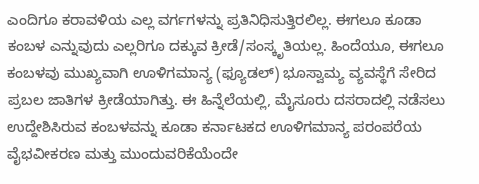ಎಂದಿಗೂ ಕರಾವಳಿಯ ಎಲ್ಲ ವರ್ಗಗಳನ್ನು ಪ್ರತಿನಿಧಿಸುತ್ತಿರಲಿಲ್ಲ. ಈಗಲೂ ಕೂಡಾ ಕಂಬಳ ಎನ್ನುವುದು ಎಲ್ಲರಿಗೂ ದಕ್ಕುವ ಕ್ರೀಡೆ/ಸಂಸ್ಕೃತಿಯಲ್ಲ. ಹಿಂದೆಯೂ, ಈಗಲೂ ಕಂಬಳವು ಮುಖ್ಯವಾಗಿ ಊಳಿಗಮಾನ್ಯ (ಫ್ಯೂಡಲ್) ಭೂಸ್ವಾಮ್ಯ ವ್ಯವಸ್ಥೆಗೆ ಸೇರಿದ ಪ್ರಬಲ ಜಾತಿಗಳ ಕ್ರೀಡೆಯಾಗಿತ್ತು. ಈ ಹಿನ್ನೆಲೆಯಲ್ಲಿ, ಮೈಸೂರು ದಸರಾದಲ್ಲಿ ನಡೆಸಲು ಉದ್ದೇಶಿಸಿರುವ ಕಂಬಳವನ್ನು ಕೂಡಾ ಕರ್ನಾಟಕದ ಊಳಿಗಮಾನ್ಯ ಪರಂಪರೆಯ ವೈಭವೀಕರಣ ಮತ್ತು ಮುಂದುವರಿಕೆಯೆಂದೇ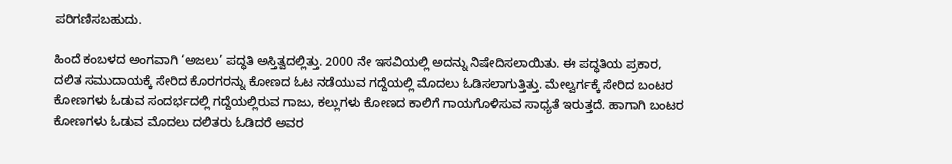ಪರಿಗಣಿಸಬಹುದು.

ಹಿಂದೆ ಕಂಬಳದ ಅಂಗವಾಗಿ ‘ಅಜಲು’ ಪದ್ಧತಿ ಅಸ್ತಿತ್ವದಲ್ಲಿತ್ತು. 2000 ನೇ ಇಸವಿಯಲ್ಲಿ ಅದನ್ನು ನಿಷೇದಿಸಲಾಯಿತು. ಈ ಪದ್ಧತಿಯ ಪ್ರಕಾರ, ದಲಿತ ಸಮುದಾಯಕ್ಕೆ ಸೇರಿದ ಕೊರಗರನ್ನು ಕೋಣದ ಓಟ ನಡೆಯುವ ಗದ್ದೆಯಲ್ಲಿ ಮೊದಲು ಓಡಿಸಲಾಗುತ್ತಿತ್ತು. ಮೇಲ್ವರ್ಗಕ್ಕೆ ಸೇರಿದ ಬಂಟರ ಕೋಣಗಳು ಓಡುವ ಸಂದರ್ಭದಲ್ಲಿ ಗದ್ದೆಯಲ್ಲಿರುವ ಗಾಜು, ಕಲ್ಲುಗಳು ಕೋಣದ ಕಾಲಿಗೆ ಗಾಯಗೊಳಿಸುವ ಸಾಧ್ಯತೆ ಇರುತ್ತದೆ. ಹಾಗಾಗಿ ಬಂಟರ ಕೋಣಗಳು ಓಡುವ ಮೊದಲು ದಲಿತರು ಓಡಿದರೆ ಅವರ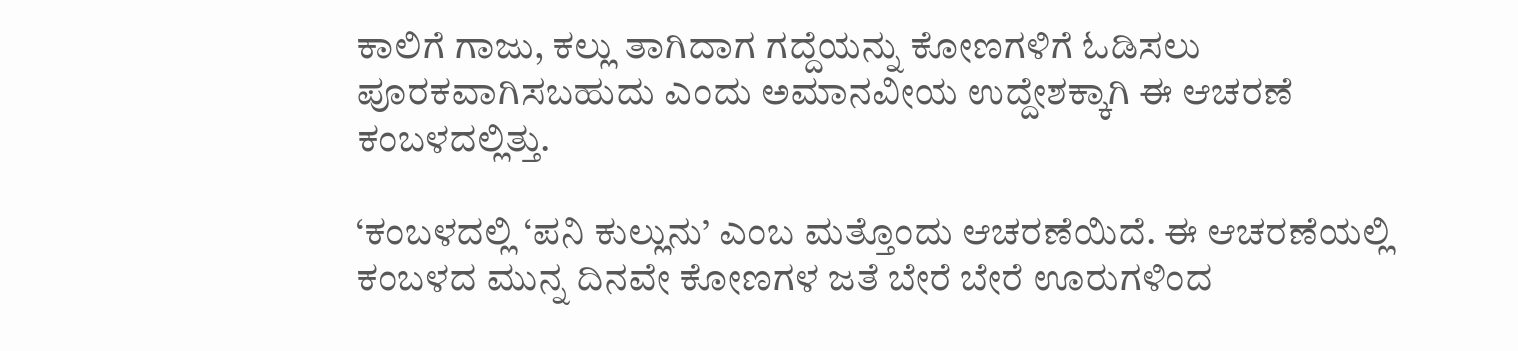ಕಾಲಿಗೆ ಗಾಜು, ಕಲ್ಲು ತಾಗಿದಾಗ ಗದ್ದೆಯನ್ನು ಕೋಣಗಳಿಗೆ ಓಡಿಸಲು ಪೂರಕವಾಗಿಸಬಹುದು ಎಂದು ಅಮಾನವೀಯ ಉದ್ದೇಶಕ್ಕಾಗಿ ಈ ಆಚರಣೆ ಕಂಬಳದಲ್ಲಿತ್ತು.

‘ಕಂಬಳದಲ್ಲಿ ‘ಪನಿ ಕುಲ್ಲುನು’ ಎಂಬ ಮತ್ತೊಂದು ಆಚರಣೆಯಿದೆ. ಈ ಆಚರಣೆಯಲ್ಲಿ ಕಂಬಳದ ಮುನ್ನ ದಿನವೇ ಕೋಣಗಳ ಜತೆ ಬೇರೆ ಬೇರೆ ಊರುಗಳಿಂದ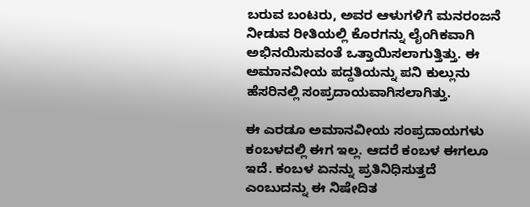ಬರುವ ಬಂಟರು, ಅವರ ಆಳುಗಳಿಗೆ ಮನರಂಜನೆ ನೀಡುವ ರೀತಿಯಲ್ಲಿ ಕೊರಗನ್ನು ಲೈಂಗಿಕವಾಗಿ ಅಭಿನಯಿಸುವಂತೆ ಒತ್ತಾಯಿಸಲಾಗುತ್ತಿತ್ತು. ಈ ಅಮಾನವೀಯ ಪದ್ದತಿಯನ್ನು ಪನಿ ಕುಲ್ಲುನು ಹೆಸರಿನಲ್ಲಿ ಸಂಪ್ರದಾಯವಾಗಿಸಲಾಗಿತ್ತು.

ಈ ಎರಡೂ ಅಮಾನವೀಯ ಸಂಪ್ರದಾಯಗಳು ಕಂಬಳದಲ್ಲಿ ಈಗ ಇಲ್ಲ. ಆದರೆ ಕಂಬಳ ಈಗಲೂ ಇದೆ. ಕಂಬಳ ಏನನ್ನು ಪ್ರತಿನಿಧಿಸುತ್ತದೆ ಎಂಬುದನ್ನು ಈ ನಿಷೇದಿತ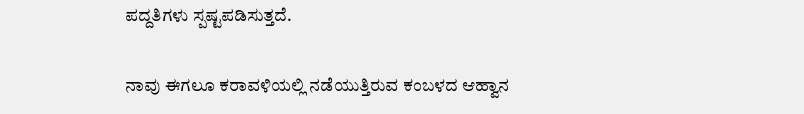ಪದ್ದತಿಗಳು ಸ್ಪಷ್ಟಪಡಿಸುತ್ತದೆ.

ನಾವು ಈಗಲೂ ಕರಾವಳಿಯಲ್ಲಿ ನಡೆಯುತ್ತಿರುವ ಕಂಬಳದ ಆಹ್ವಾನ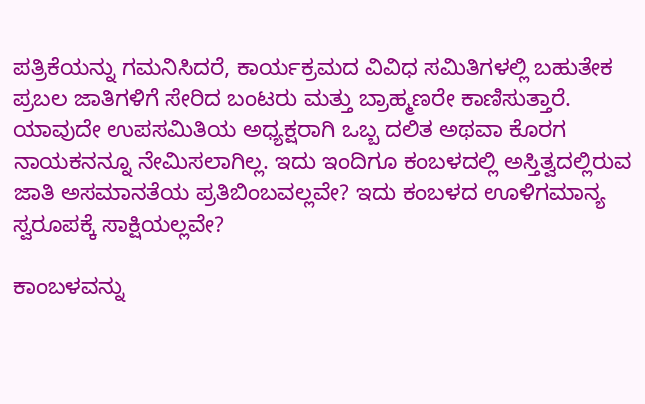ಪತ್ರಿಕೆಯನ್ನು ಗಮನಿಸಿದರೆ, ಕಾರ್ಯಕ್ರಮದ ವಿವಿಧ ಸಮಿತಿಗಳಲ್ಲಿ ಬಹುತೇಕ ಪ್ರಬಲ ಜಾತಿಗಳಿಗೆ ಸೇರಿದ ಬಂಟರು ಮತ್ತು ಬ್ರಾಹ್ಮಣರೇ ಕಾಣಿಸುತ್ತಾರೆ. ಯಾವುದೇ ಉಪಸಮಿತಿಯ ಅಧ್ಯಕ್ಷರಾಗಿ ಒಬ್ಬ ದಲಿತ ಅಥವಾ ಕೊರಗ ನಾಯಕನನ್ನೂ ನೇಮಿಸಲಾಗಿಲ್ಲ. ಇದು ಇಂದಿಗೂ ಕಂಬಳದಲ್ಲಿ ಅಸ್ತಿತ್ವದಲ್ಲಿರುವ ಜಾತಿ ಅಸಮಾನತೆಯ ಪ್ರತಿಬಿಂಬವಲ್ಲವೇ? ಇದು ಕಂಬಳದ ಊಳಿಗಮಾನ್ಯ ಸ್ವರೂಪಕ್ಕೆ ಸಾಕ್ಷಿಯಲ್ಲವೇ?

ಕಾಂಬಳವನ್ನು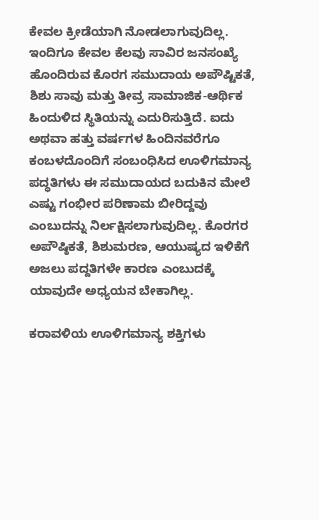ಕೇವಲ ಕ್ರೀಡೆಯಾಗಿ ನೋಡಲಾಗುವುದಿಲ್ಲ. ಇಂದಿಗೂ ಕೇವಲ ಕೆಲವು ಸಾವಿರ ಜನಸಂಖ್ಯೆ ಹೊಂದಿರುವ ಕೊರಗ ಸಮುದಾಯ ಅಪೌಷ್ಟಿಕತೆ, ಶಿಶು ಸಾವು ಮತ್ತು ತೀವ್ರ ಸಾಮಾಜಿಕ-ಆರ್ಥಿಕ ಹಿಂದುಳಿದ ಸ್ಥಿತಿಯನ್ನು ಎದುರಿಸುತ್ತಿದೆ. ಐದು ಅಥವಾ ಹತ್ತು ವರ್ಷಗಳ ಹಿಂದಿನವರೆಗೂ ಕಂಬಳದೊಂದಿಗೆ ಸಂಬಂಧಿಸಿದ ಊಳಿಗಮಾನ್ಯ ಪದ್ಧತಿಗಳು ಈ ಸಮುದಾಯದ ಬದುಕಿನ ಮೇಲೆ ಎಷ್ಟು ಗಂಭೀರ ಪರಿಣಾಮ ಬೀರಿದ್ದವು ಎಂಬುದನ್ನು ನಿರ್ಲಕ್ಷಿಸಲಾಗುವುದಿಲ್ಲ. ಕೊರಗರ ಅಪೌಷ್ಠಿಕತೆ, ಶಿಶುಮರಣ, ಆಯುಷ್ಯದ ಇಳಿಕೆಗೆ ಅಜಲು ಪದ್ದತಿಗಳೇ ಕಾರಣ ಎಂಬುದಕ್ಕೆ ಯಾವುದೇ ಅಧ್ಯಯನ ಬೇಕಾಗಿಲ್ಲ.

ಕರಾವಳಿಯ ಊಳಿಗಮಾನ್ಯ ಶಕ್ತಿಗಳು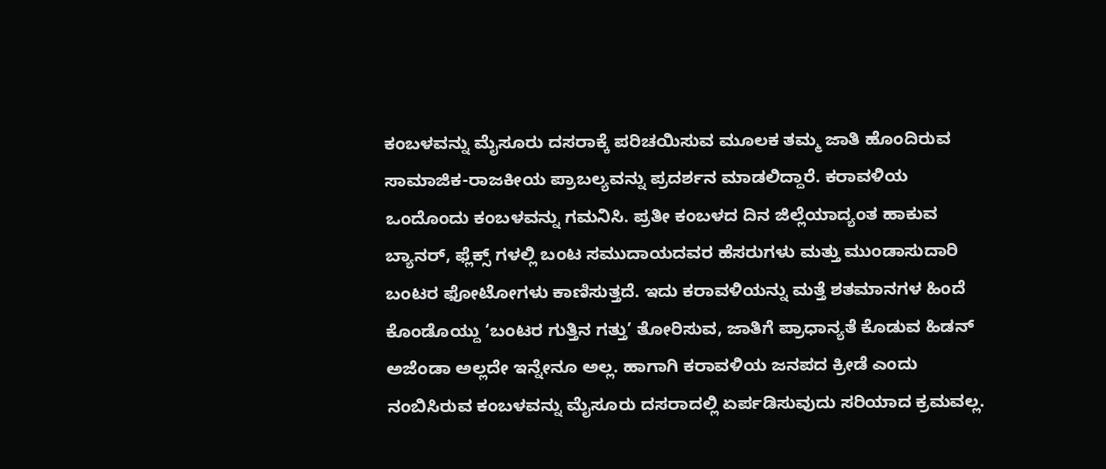ಕಂಬಳವನ್ನು ಮೈಸೂರು ದಸರಾಕ್ಕೆ ಪರಿಚಯಿಸುವ ಮೂಲಕ ತಮ್ಮ ಜಾತಿ ಹೊಂದಿರುವ ಸಾಮಾಜಿಕ-ರಾಜಕೀಯ ಪ್ರಾಬಲ್ಯವನ್ನು ಪ್ರದರ್ಶನ ಮಾಡಲಿದ್ದಾರೆ. ಕರಾವಳಿಯ ಒಂದೊಂದು ಕಂಬಳವನ್ನು ಗಮನಿಸಿ. ಪ್ರತೀ ಕಂಬಳದ ದಿನ ಜಿಲ್ಲೆಯಾದ್ಯಂತ ಹಾಕುವ ಬ್ಯಾನರ್, ಫ್ಲೆಕ್ಸ್ ಗಳಲ್ಲಿ ಬಂಟ ಸಮುದಾಯದವರ ಹೆಸರುಗಳು ಮತ್ತು ಮುಂಡಾಸುದಾರಿ ಬಂಟರ ಫೋಟೋಗಳು ಕಾಣಿಸುತ್ತದೆ. ಇದು ಕರಾವಳಿಯನ್ನು ಮತ್ತೆ ಶತಮಾನಗಳ ಹಿಂದೆ ಕೊಂಡೊಯ್ದು ‘ಬಂಟರ ಗುತ್ತಿನ ಗತ್ತು’ ತೋರಿಸುವ, ಜಾತಿಗೆ ಪ್ರಾಧಾನ್ಯತೆ ಕೊಡುವ ಹಿಡನ್ ಅಜೆಂಡಾ ಅಲ್ಲದೇ ಇನ್ನೇನೂ ಅಲ್ಲ. ಹಾಗಾಗಿ ಕರಾವಳಿಯ ಜನಪದ ಕ್ರೀಡೆ ಎಂದು ನಂಬಿಸಿರುವ ಕಂಬಳವನ್ನು ಮೈಸೂರು ದಸರಾದಲ್ಲಿ ಏರ್ಪಡಿಸುವುದು ಸರಿಯಾದ ಕ್ರಮವಲ್ಲ.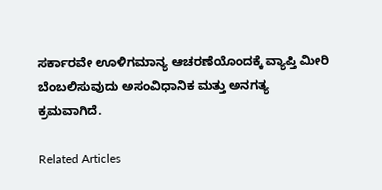ಸರ್ಕಾರವೇ ಊಳಿಗಮಾನ್ಯ ಆಚರಣೆಯೊಂದಕ್ಕೆ ವ್ಯಾಪ್ತಿ ಮೀರಿ ಬೆಂಬಲಿಸುವುದು ಅಸಂವಿಧಾನಿಕ ಮತ್ತು ಅನಗತ್ಯ ಕ್ರಮವಾಗಿದೆ.

Related Articles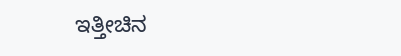ಇತ್ತೀಚಿನ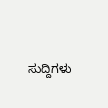ಸುದ್ದಿಗಳು